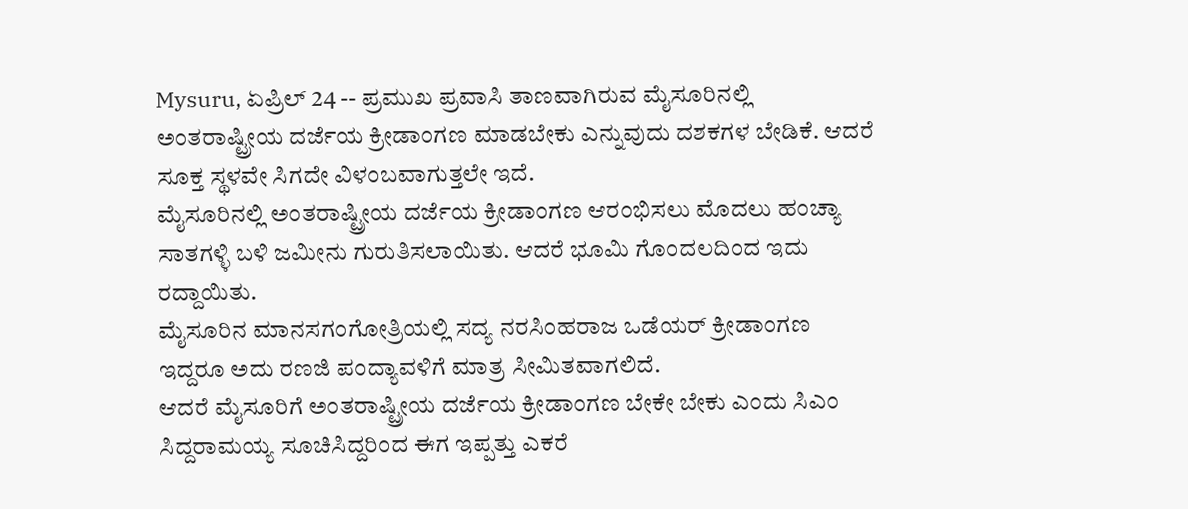Mysuru, ಏಪ್ರಿಲ್ 24 -- ಪ್ರಮುಖ ಪ್ರವಾಸಿ ತಾಣವಾಗಿರುವ ಮೈಸೂರಿನಲ್ಲಿ ಅಂತರಾಷ್ಟ್ರೀಯ ದರ್ಜೆಯ ಕ್ರೀಡಾಂಗಣ ಮಾಡಬೇಕು ಎನ್ನುವುದು ದಶಕಗಳ ಬೇಡಿಕೆ. ಆದರೆ ಸೂಕ್ತ ಸ್ಥಳವೇ ಸಿಗದೇ ವಿಳಂಬವಾಗುತ್ತಲೇ ಇದೆ.
ಮೈಸೂರಿನಲ್ಲಿ ಅಂತರಾಷ್ಟ್ರೀಯ ದರ್ಜೆಯ ಕ್ರೀಡಾಂಗಣ ಆರಂಭಿಸಲು ಮೊದಲು ಹಂಚ್ಯಾ ಸಾತಗಳ್ಳಿ ಬಳಿ ಜಮೀನು ಗುರುತಿಸಲಾಯಿತು. ಆದರೆ ಭೂಮಿ ಗೊಂದಲದಿಂದ ಇದು ರದ್ದಾಯಿತು.
ಮೈಸೂರಿನ ಮಾನಸಗಂಗೋತ್ರಿಯಲ್ಲಿ ಸದ್ಯ ನರಸಿಂಹರಾಜ ಒಡೆಯರ್ ಕ್ರೀಡಾಂಗಣ ಇದ್ದರೂ ಅದು ರಣಜಿ ಪಂದ್ಯಾವಳಿಗೆ ಮಾತ್ರ ಸೀಮಿತವಾಗಲಿದೆ.
ಆದರೆ ಮೈಸೂರಿಗೆ ಅಂತರಾಷ್ಟ್ರೀಯ ದರ್ಜೆಯ ಕ್ರೀಡಾಂಗಣ ಬೇಕೇ ಬೇಕು ಎಂದು ಸಿಎಂ ಸಿದ್ದರಾಮಯ್ಯ ಸೂಚಿಸಿದ್ದರಿಂದ ಈಗ ಇಪ್ಪತ್ತು ಎಕರೆ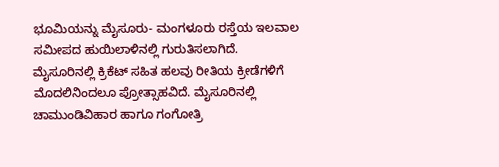ಭೂಮಿಯನ್ನು ಮೈಸೂರು- ಮಂಗಳೂರು ರಸ್ತೆಯ ಇಲವಾಲ ಸಮೀಪದ ಹುಯಿಲಾಳಿನಲ್ಲಿ ಗುರುತಿಸಲಾಗಿದೆ.
ಮೈಸೂರಿನಲ್ಲಿ ಕ್ರಿಕೆಟ್ ಸಹಿತ ಹಲವು ರೀತಿಯ ಕ್ರೀಡೆಗಳಿಗೆ ಮೊದಲಿನಿಂದಲೂ ಪ್ರೋತ್ಸಾಹವಿದೆ. ಮೈಸೂರಿನಲ್ಲಿ ಚಾಮುಂಡಿವಿಹಾರ ಹಾಗೂ ಗಂಗೋತ್ರಿ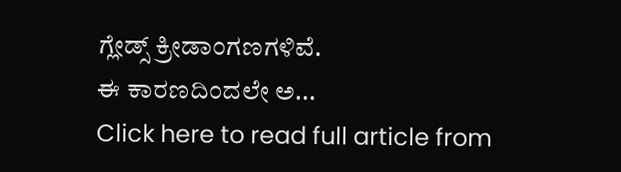ಗ್ಲೇಡ್ಸ್ ಕ್ರೀಡಾಂಗಣಗಳಿವೆ.
ಈ ಕಾರಣದಿಂದಲೇ ಅ...
Click here to read full article from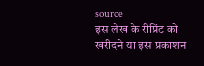source
इस लेख के रीप्रिंट को खरीदने या इस प्रकाशन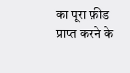का पूरा फ़ीड प्राप्त करने के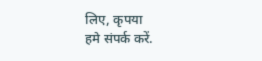लिए, कृपया
हमे संपर्क करें.